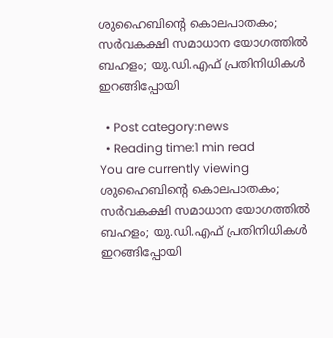ശുഹൈബിന്റെ കൊലപാതകം; സര്‍വകക്ഷി സമാധാന യോഗത്തില്‍ ബഹളം; യു.ഡി.എഫ് പ്രതിനിധികള്‍ ഇറങ്ങിപ്പോയി

  • Post category:news
  • Reading time:1 min read
You are currently viewing ശുഹൈബിന്റെ കൊലപാതകം; സര്‍വകക്ഷി സമാധാന യോഗത്തില്‍ ബഹളം; യു.ഡി.എഫ് പ്രതിനിധികള്‍ ഇറങ്ങിപ്പോയി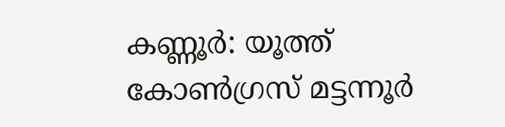കണ്ണൂര്‍: യൂത്ത് കോണ്‍ഗ്രസ് മട്ടന്നൂര്‍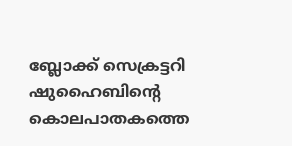ബ്ലോക്ക് സെക്രട്ടറി ഷുഹൈബിന്റെ കൊലപാതകത്തെ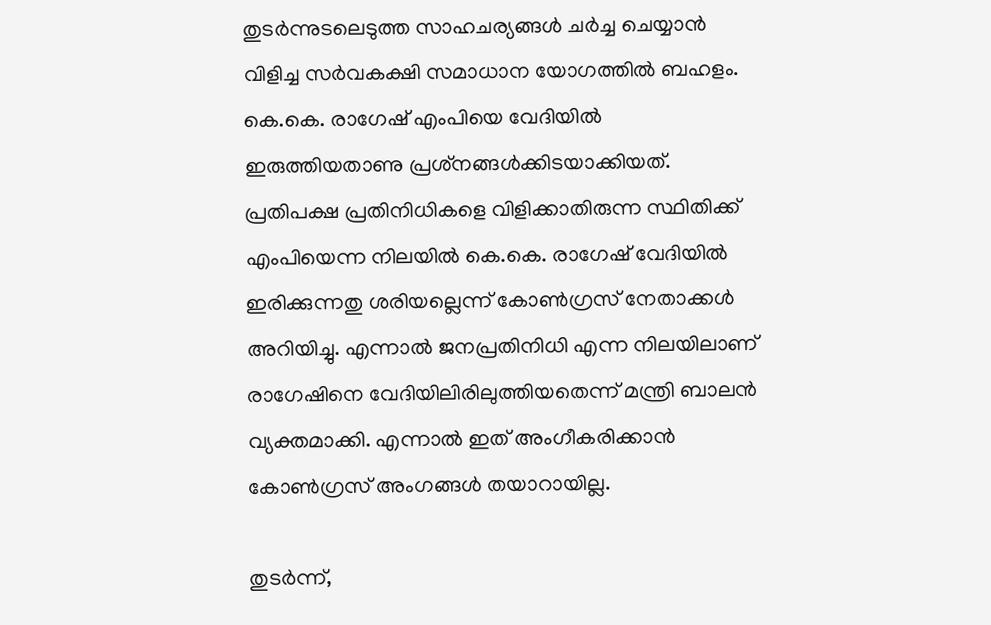തുടര്‍ന്നുടലെടുത്ത സാഹചര്യങ്ങള്‍ ചര്‍ച്ച ചെയ്യാന്‍ വിളിച്ച സര്‍വകക്ഷി സമാധാന യോഗത്തില്‍ ബഹളം. കെ.കെ. രാഗേഷ് എംപിയെ വേദിയില്‍ ഇരുത്തിയതാണു പ്രശ്‌നങ്ങള്‍ക്കിടയാക്കിയത്. പ്രതിപക്ഷ പ്രതിനിധികളെ വിളിക്കാതിരുന്ന സ്ഥിതിക്ക് എംപിയെന്ന നിലയില്‍ കെ.കെ. രാഗേഷ് വേദിയില്‍ ഇരിക്കുന്നതു ശരിയല്ലെന്ന് കോണ്‍ഗ്രസ് നേതാക്കള്‍ അറിയിച്ചു. എന്നാല്‍ ജനപ്രതിനിധി എന്ന നിലയിലാണ് രാഗേഷിനെ വേദിയിലിരിലുത്തിയതെന്ന് മന്ത്രി ബാലന്‍ വ്യക്തമാക്കി. എന്നാല്‍ ഇത് അംഗീകരിക്കാന്‍ കോണ്‍ഗ്രസ് അംഗങ്ങള്‍ തയാറായില്ല.

തുടര്‍ന്ന്,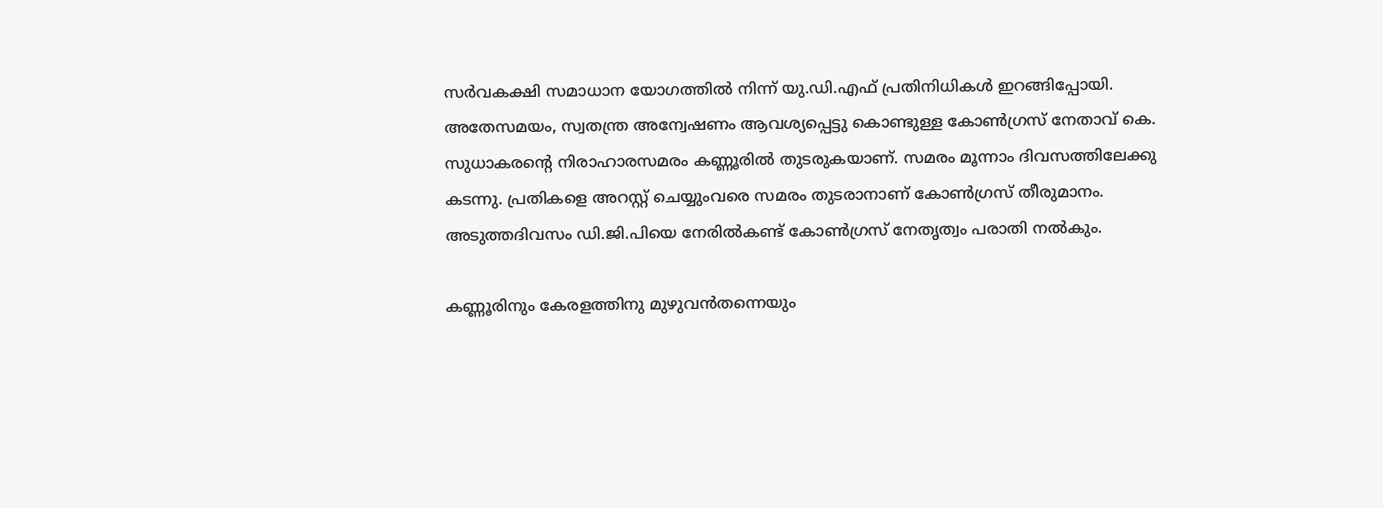സര്‍വകക്ഷി സമാധാന യോഗത്തില്‍ നിന്ന് യു.ഡി.എഫ് പ്രതിനിധികള്‍ ഇറങ്ങിപ്പോയി. അതേസമയം, സ്വതന്ത്ര അന്വേഷണം ആവശ്യപ്പെട്ടു കൊണ്ടുള്ള കോണ്‍ഗ്രസ് നേതാവ് കെ. സുധാകരന്റെ നിരാഹാരസമരം കണ്ണൂരില്‍ തുടരുകയാണ്. സമരം മൂന്നാം ദിവസത്തിലേക്കു കടന്നു. പ്രതികളെ അറസ്റ്റ് ചെയ്യുംവരെ സമരം തുടരാനാണ് കോണ്‍ഗ്രസ് തീരുമാനം. അടുത്തദിവസം ഡി.ജി.പിയെ നേരില്‍കണ്ട് കോണ്‍ഗ്രസ് നേതൃത്വം പരാതി നല്‍കും.

കണ്ണൂരിനും കേരളത്തിനു മുഴുവന്‍തന്നെയും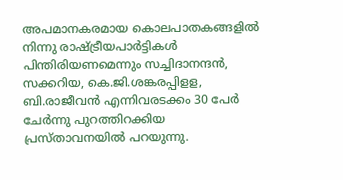അപമാനകരമായ കൊലപാതകങ്ങളില്‍ നിന്നു രാഷ്ട്രീയപാര്‍ട്ടികള്‍ പിന്തിരിയണമെന്നും സച്ചിദാനന്ദന്‍, സക്കറിയ, കെ.ജി.ശങ്കരപ്പിളള, ബി.രാജീവന്‍ എന്നിവരടക്കം 30 പേര്‍ ചേര്‍ന്നു പുറത്തിറക്കിയ പ്രസ്താവനയില്‍ പറയുന്നു.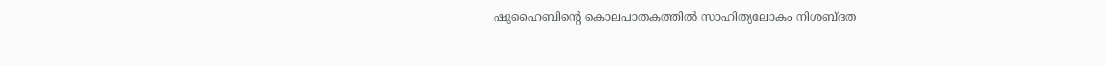ഷുഹൈബിന്റെ കൊലപാതകത്തില്‍ സാഹിത്യലോകം നിശബ്ദത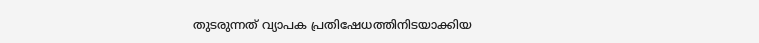തുടരുന്നത് വ്യാപക പ്രതിഷേധത്തിനിടയാക്കിയ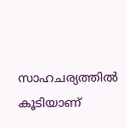സാഹചര്യത്തില്‍ കൂടിയാണ്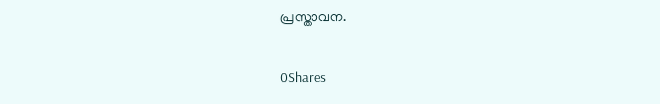പ്രസ്താവന.

0Shares